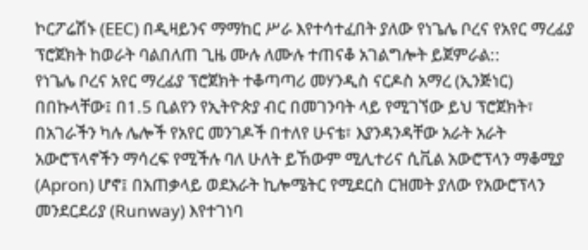ኮርፖሬሽኑ (EEC) በዲዛይንና ማማከር ሥራ እየተሳተፈበት ያለው የነጌሌ ቦረና የአየር ማረፊያ ፕሮጀክት ከወራት ባልበለጠ ጊዜ ሙሉ ለሙሉ ተጠናቆ አገልግሎት ይጀምራል::
የነጌሌ ቦረና አየር ማረፊያ ፕሮጀክት ተቆጣጣሪ መሃንዲስ ናርዶስ አማረ (ኢንጅነር) በበኩላቸው፤ በ1.5 ቢልየን የኢትዮጵያ ብር በመገንባት ላይ የሚገኘው ይህ ፕሮጀክት፣ በአገራችን ካሉ ሌሎች የአየር መንገዶች በተለየ ሁናቴ፣ እያንዳንዳቸው አራት አራት አውሮፕላኖችን ማሳረፍ የሚችሉ ባለ ሁለት ይኸውም ሚሊተሪና ሲቪል አውሮፕላን ማቆሚያ (Apron) ሆኖ፤ በአጠቃላይ ወደአራት ኪሎሜትር የሚደርስ ርዝመት ያለው የአውሮፕላን መንደርደሪያ (Runway) እየተገነባ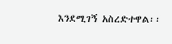እንደሚገኝ አስረድተዋል፡፡